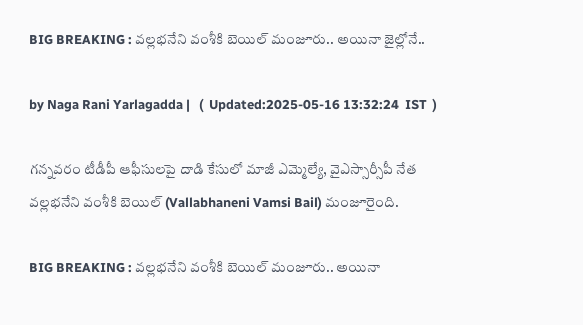BIG BREAKING : వల్లభనేని వంశీకి బెయిల్ మంజూరు.. అయినా జైల్లోనే..

by Naga Rani Yarlagadda |   (  Updated:2025-05-16 13:32:24  IST  )

గన్నవరం టీడీపీ ఆఫీసులపై దాడి కేసులో మాజీ ఎమ్మెల్యే, వైఎస్సార్సీపీ నేత వల్లభనేని వంశీకి బెయిల్ (Vallabhaneni Vamsi Bail) మంజూరైంది.

BIG BREAKING : వల్లభనేని వంశీకి బెయిల్ మంజూరు.. అయినా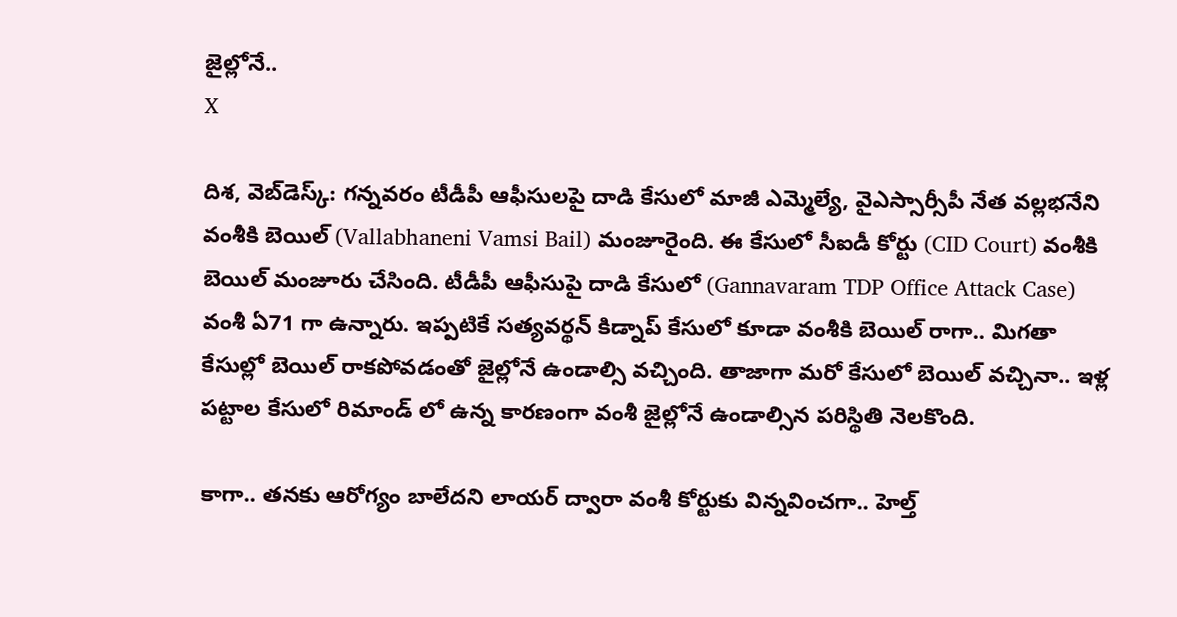జైల్లోనే..
X

దిశ, వెబ్‌డెస్క్: గన్నవరం టీడీపీ ఆఫీసులపై దాడి కేసులో మాజీ ఎమ్మెల్యే, వైఎస్సార్సీపీ నేత వల్లభనేని వంశీకి బెయిల్ (Vallabhaneni Vamsi Bail) మంజూరైంది. ఈ కేసులో సీఐడీ కోర్టు (CID Court) వంశీకి బెయిల్ మంజూరు చేసింది. టీడీపీ ఆఫీసుపై దాడి కేసులో (Gannavaram TDP Office Attack Case) వంశీ ఏ71 గా ఉన్నారు. ఇప్పటికే సత్యవర్థన్ కిడ్నాప్ కేసులో కూడా వంశీకి బెయిల్ రాగా.. మిగతా కేసుల్లో బెయిల్ రాకపోవడంతో జైల్లోనే ఉండాల్సి వచ్చింది. తాజాగా మరో కేసులో బెయిల్ వచ్చినా.. ఇళ్ల పట్టాల కేసులో రిమాండ్ లో ఉన్న కారణంగా వంశీ జైల్లోనే ఉండాల్సిన పరిస్థితి నెలకొంది.

కాగా.. తనకు ఆరోగ్యం బాలేదని లాయర్ ద్వారా వంశీ కోర్టుకు విన్నవించగా.. హెల్త్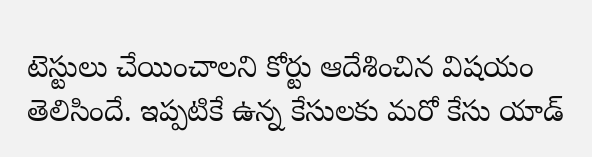టెస్టులు చేయించాలని కోర్టు ఆదేశించిన విషయం తెలిసిందే. ఇప్పటికే ఉన్న కేసులకు మరో కేసు యాడ్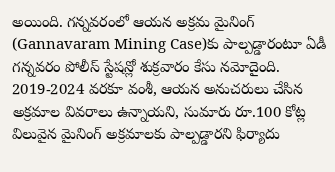అయింది. గన్నవరంలో ఆయన అక్రమ మైనింగ్ (Gannavaram Mining Case)కు పాల్పడ్డారంటూ ఏడీ గన్నవరం పోలీస్ స్టేషన్లో శుక్రవారం కేసు నమోదైంది. 2019-2024 వరకూ వంశీ, ఆయన అనుచరులు చేసిన అక్రమాల వివరాలు ఉన్నాయని, సుమారు రూ.100 కోట్ల విలువైన మైనింగ్ అక్రమాలకు పాల్పడ్డారని ఫిర్యాదు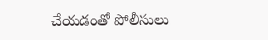చేయడంతో పోలీసులు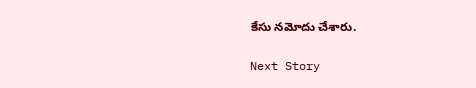కేసు నమోదు చేశారు.

Next Story